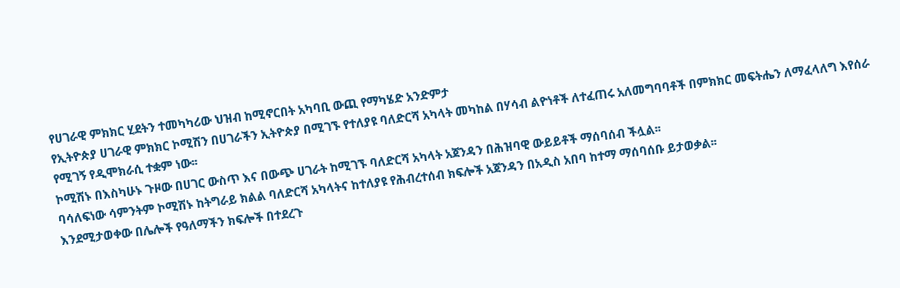የሀገራዊ ምክክር ሂደትን ተመካካሪው ህዝብ ከሚኖርበት አካባቢ ውጪ የማካሄድ አንድምታ
የኢትዮጵያ ሀገራዊ ምክክር ኮሚሽን በሀገራችን ኢትዮጵያ በሚገኙ የተለያዩ ባለድርሻ አካላት መካከል በሃሳብ ልዮነቶች ለተፈጠሩ አለመግባባቶች በምክክር መፍትሔን ለማፈላለግ እየሰራ የሚገኝ የዲሞክራሲ ተቋም ነው፡፡
ኮሚሽኑ በእስካሁኑ ጉዞው በሀገር ውስጥ እና በውጭ ሀገራት ከሚገኙ ባለድርሻ አካላት አጀንዳን በሕዝባዊ ውይይቶች ማሰባሰብ ችሏል፡፡
ባሳለፍነው ሳምንትም ኮሚሽኑ ከትግራይ ክልል ባለድርሻ አካላትና ከተለያዩ የሕብረተሰብ ክፍሎች አጀንዳን በአዲስ አበባ ከተማ ማሰባሰቡ ይታወቃል፡፡
እንደሚታወቀው በሌሎች የዓለማችን ክፍሎች በተደረጉ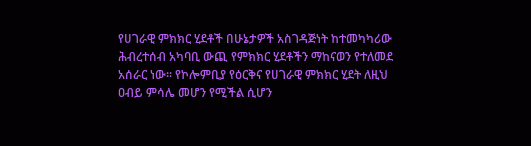የሀገራዊ ምክክር ሂደቶች በሁኔታዎች አስገዳጅነት ከተመካካሪው ሕብረተሰብ አካባቢ ውጪ የምክክር ሂደቶችን ማከናወን የተለመደ አሰራር ነው፡፡ የኮሎምቢያ የዕርቅና የሀገራዊ ምክክር ሂደት ለዚህ ዐብይ ምሳሌ መሆን የሚችል ሲሆን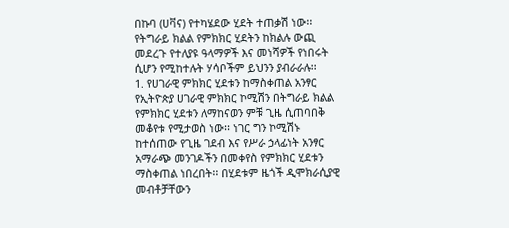በኩባ (ሀቫና) የተካሄደው ሂደት ተጠቃሽ ነው፡፡
የትግራይ ክልል የምክክር ሂደትን ከክልሉ ውጪ መደረጉ የተለያዩ ዓላማዎች እና መነሻዎች የነበሩት ሲሆን የሚከተሉት ሃሳቦችም ይህንን ያብራራሉ፡፡
1. የሀገራዊ ምክክር ሂደቱን ከማስቀጠል አንፃር
የኢትዮጵያ ሀገራዊ ምክክር ኮሚሽን በትግራይ ክልል የምክክር ሂደቱን ለማከናወን ምቹ ጊዜ ሲጠባበቅ መቆየቱ የሚታወስ ነው፡፡ ነገር ግን ኮሚሽኑ ከተሰጠው የጊዜ ገደብ እና የሥራ ኃላፊነት አንፃር አማራጭ መንገዶችን በመቀየስ የምክክር ሂደቱን ማስቀጠል ነበረበት፡፡ በሂደቱም ዜጎች ዲሞክራሲያዊ መብቶቻቸውን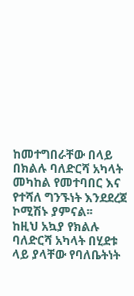ከመተግበራቸው በላይ በክልሉ ባለድርሻ አካላት መካከል የመተባበር እና የተሻለ ግንኙነት እንደደረጀ ኮሚሽኑ ያምናል፡፡
ከዚህ አኳያ የክልሉ ባለድርሻ አካላት በሂደቱ ላይ ያላቸው የባለቤትነት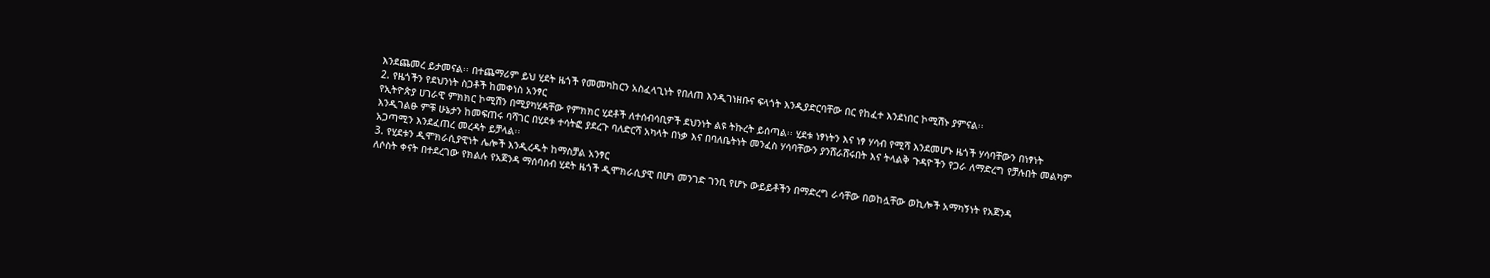እንደጨመረ ይታመናል፡፡ በተጨማሪም ይህ ሂደት ዜጎች የመመካከርን አስፈላጊነት የበለጠ እንዲገነዘቡና ፍላጎት እንዲያድርባቸው በር የከፈተ እንደነበር ኮሚሽኑ ያምናል፡፡
2. የዜጎችን የደህንነት ስጋቶች ከመቀነስ አንፃር
የኢትዮጵያ ሀገራዊ ምክክር ኮሚሽን በሚያካሂዳቸው የምክክር ሂደቶች ለተሰብሳቢዎች ደህንነት ልዩ ትኩረት ይሰጣል፡፡ ሂደቱ ነፃነትን እና ነፃ ሃሳብ የሚሻ እንደመሆኑ ዜጎች ሃሳባቸውን በነፃነት እንዲገልፁ ምቹ ሁኔታን ከመፍጠሩ ባሻገር በሂደቱ ተሳትፎ ያደረጉ ባለድርሻ አካላት በነቃ እና በባለቤትነት መንፈስ ሃሳባቸውን ያንሸራሸሩበት እና ትላልቅ ጉዳዮችን የጋራ ለማድረግ የቻሉበት መልካም አጋጣሚን እንደፈጠረ መረዳት ይቻላል፡፡
3. የሂደቱን ዲሞክራሲያዊነት ሌሎች እንዲረዱት ከማስቻል አንፃር
ለሶስት ቀናት በተደረገው የክልሉ የአጀንዳ ማሰባሰብ ሂደት ዜጎች ዲሞክራሲያዊ በሆነ መንገድ ገንቢ የሆኑ ውይይቶችን በማድረግ ራሳቸው በወከሏቸው ወኪሎች አማካኝነት የአጀንዳ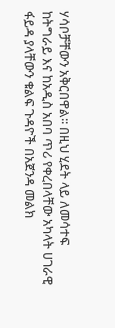ሃሳቦቻቸውን አቅርበዋል፡፡ በዚህ ሂደት ላይ ለመሳተፍ ከትግራይ እና ከአዲስ አበባ ጥሪ የቀረበላቸው አካላት ሀገራዊ ፋይዳ ያላቸውን ቁልፍ ጉዳዮች በአጀንዳ መልክ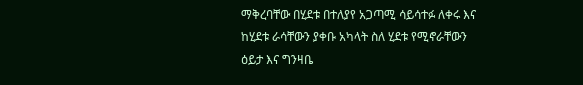ማቅረባቸው በሂደቱ በተለያየ አጋጣሚ ሳይሳተፉ ለቀሩ እና ከሂደቱ ራሳቸውን ያቀቡ አካላት ስለ ሂደቱ የሚኖራቸውን ዕይታ እና ግንዛቤ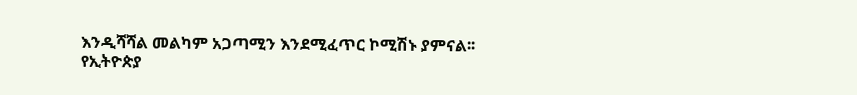እንዲሻሻል መልካም አጋጣሚን እንደሚፈጥር ኮሚሽኑ ያምናል፡፡
የኢትዮጵያ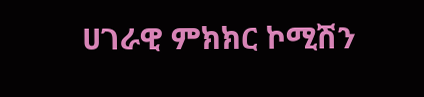ሀገራዊ ምክክር ኮሚሽን